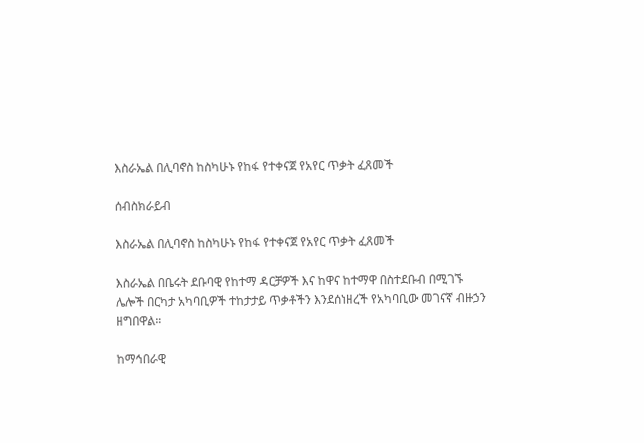እስራኤል በሊባኖስ ከስካሁኑ የከፋ የተቀናጀ የአየር ጥቃት ፈጸመች

ሰብስክራይብ

እስራኤል በሊባኖስ ከስካሁኑ የከፋ የተቀናጀ የአየር ጥቃት ፈጸመች

እስራኤል በቤሩት ደቡባዊ የከተማ ዳርቻዎች እና ከዋና ከተማዋ በስተደቡብ በሚገኙ ሌሎች በርካታ አካባቢዎች ተከታታይ ጥቃቶችን እንደሰነዘረች የአካባቢው መገናኛ ብዙኃን ዘግበዋል።

ከማኅበራዊ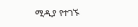ሚዲያ የተገኙ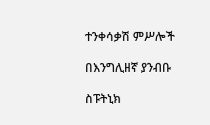ተንቀሳቃሽ ምሥሎች

በእንግሊዘኛ ያንብቡ

ስፑትኒክ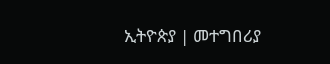ኢትዮጵያ | መተግበሪያ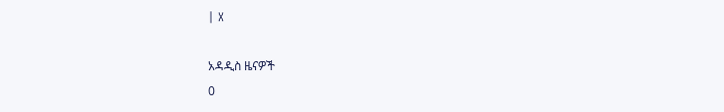| X

አዳዲስ ዜናዎች
0